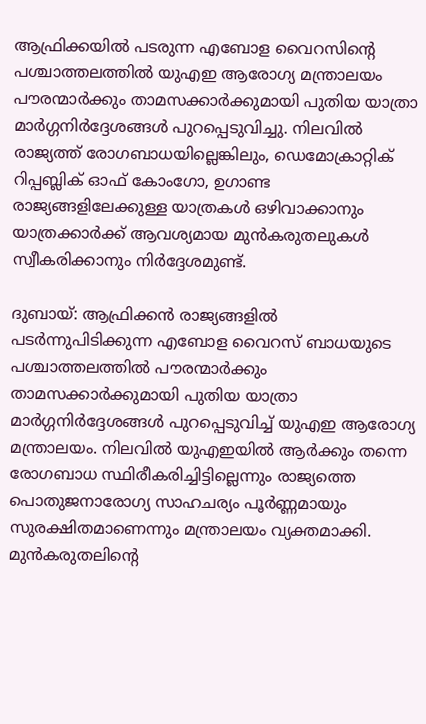ആഫ്രിക്കയിൽ പടരുന്ന എബോള വൈറസിന്‍റെ പശ്ചാത്തലത്തിൽ യുഎഇ ആരോഗ്യ മന്ത്രാലയം പൗരന്മാർക്കും താമസക്കാർക്കുമായി പുതിയ യാത്രാ മാർഗ്ഗനിർദ്ദേശങ്ങൾ പുറപ്പെടുവിച്ചു. നിലവിൽ രാജ്യത്ത് രോഗബാധയില്ലെങ്കിലും, ഡെമോക്രാറ്റിക് റിപ്പബ്ലിക് ഓഫ് കോംഗോ, ഉഗാണ്ട രാജ്യങ്ങളിലേക്കുള്ള യാത്രകൾ ഒഴിവാക്കാനും യാത്രക്കാർക്ക് ആവശ്യമായ മുൻകരുതലുകൾ സ്വീകരിക്കാനും നിർദ്ദേശമുണ്ട്.

ദുബായ്: ആഫ്രിക്കൻ രാജ്യങ്ങളിൽ പടർന്നുപിടിക്കുന്ന എബോള വൈറസ് ബാധയുടെ പശ്ചാത്തലത്തിൽ പൗരന്മാർക്കും താമസക്കാർക്കുമായി പുതിയ യാത്രാ മാർഗ്ഗനിർദ്ദേശങ്ങൾ പുറപ്പെടുവിച്ച് യുഎഇ ആരോഗ്യ മന്ത്രാലയം. നിലവിൽ യുഎഇയിൽ ആർക്കും തന്നെ രോഗബാധ സ്ഥിരീകരിച്ചിട്ടില്ലെന്നും രാജ്യത്തെ പൊതുജനാരോഗ്യ സാഹചര്യം പൂർണ്ണമായും സുരക്ഷിതമാണെന്നും മന്ത്രാലയം വ്യക്തമാക്കി. മുൻകരുതലിന്റെ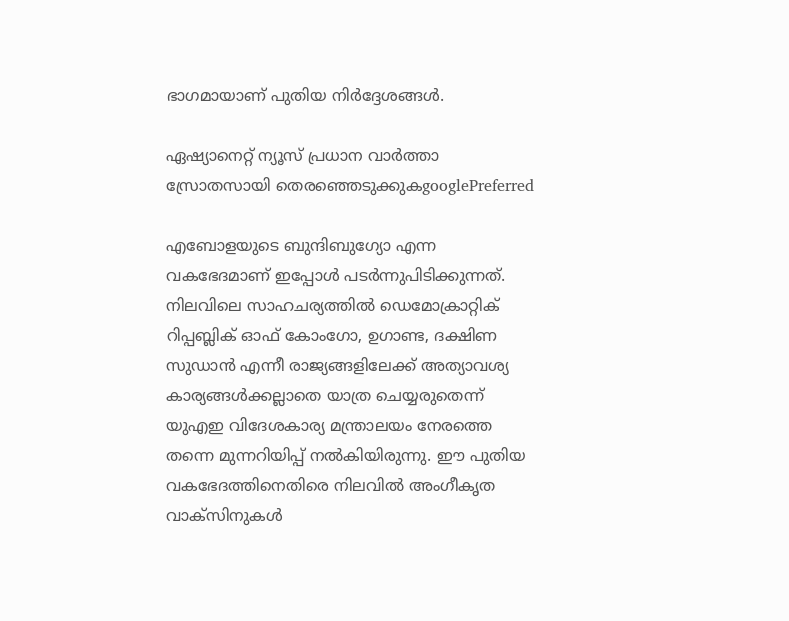ഭാഗമായാണ് പുതിയ നിർദ്ദേശങ്ങൾ.

ഏഷ്യാനെറ്റ് ന്യൂസ് പ്രധാന വാർത്താ സ്രോതസായി തെരഞ്ഞെടുക്കുകgooglePreferred

എബോളയുടെ ബുന്ദിബുഗ്യോ എന്ന വകഭേദമാണ് ഇപ്പോൾ പടർന്നുപിടിക്കുന്നത്. നിലവിലെ സാഹചര്യത്തിൽ ഡെമോക്രാറ്റിക് റിപ്പബ്ലിക് ഓഫ് കോംഗോ, ഉഗാണ്ട, ദക്ഷിണ സുഡാൻ എന്നീ രാജ്യങ്ങളിലേക്ക് അത്യാവശ്യ കാര്യങ്ങൾക്കല്ലാതെ യാത്ര ചെയ്യരുതെന്ന് യുഎഇ വിദേശകാര്യ മന്ത്രാലയം നേരത്തെ തന്നെ മുന്നറിയിപ്പ് നൽകിയിരുന്നു. ഈ പുതിയ വകഭേദത്തിനെതിരെ നിലവിൽ അംഗീകൃത വാക്സിനുകൾ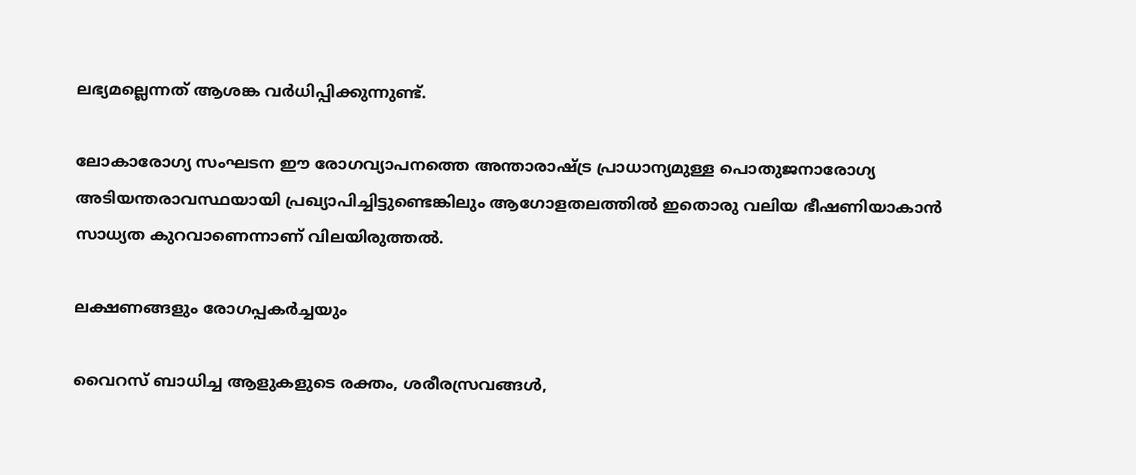ലഭ്യമല്ലെന്നത് ആശങ്ക വർധിപ്പിക്കുന്നുണ്ട്.

ലോകാരോഗ്യ സംഘടന ഈ രോഗവ്യാപനത്തെ അന്താരാഷ്ട്ര പ്രാധാന്യമുള്ള പൊതുജനാരോഗ്യ അടിയന്തരാവസ്ഥയായി പ്രഖ്യാപിച്ചിട്ടുണ്ടെങ്കിലും ആഗോളതലത്തിൽ ഇതൊരു വലിയ ഭീഷണിയാകാൻ സാധ്യത കുറവാണെന്നാണ് വിലയിരുത്തൽ.

ലക്ഷണങ്ങളും രോഗപ്പകർച്ചയും

വൈറസ് ബാധിച്ച ആളുകളുടെ രക്തം, ശരീരസ്രവങ്ങൾ,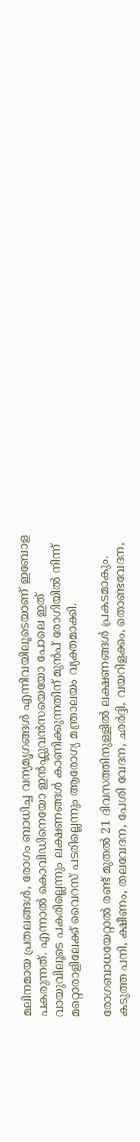മലിനമായ പ്രതലങ്ങൾ, രോഗം ബാധിച്ച വന്യമൃഗങ്ങൾ എന്നിവയിലൂടെയാണ് ഇബോള പകരുന്നത്. എന്നാൽ കൊവിഡിനെയോ ഇൻഫ്ലുവൻസയെയോ പോലെ ഇത് വായുവിലൂടെ പകരില്ലെന്നും ലക്ഷണങ്ങൾ കാണിക്കുന്നതിന് മുൻപ് രോഗിയിൽ നിന്ന് മറ്റൊരാളിലേക്ക് വൈറസ് പടരില്ലെന്നും ആരോഗ്യ മന്ത്രാലയം വ്യക്തമാക്കി.

രോഗബാധയേറ്റാൽ രണ്ട് മുതൽ 21 ദിവസത്തിനുള്ളിൽ ലക്ഷണങ്ങൾ പ്രകടമാകും. കടുത്ത പനി, ക്ഷീണം, തലവേദന, പേശി വേദന, ഛർദ്ദി, വയറിളക്കം, തൊണ്ടവേദന,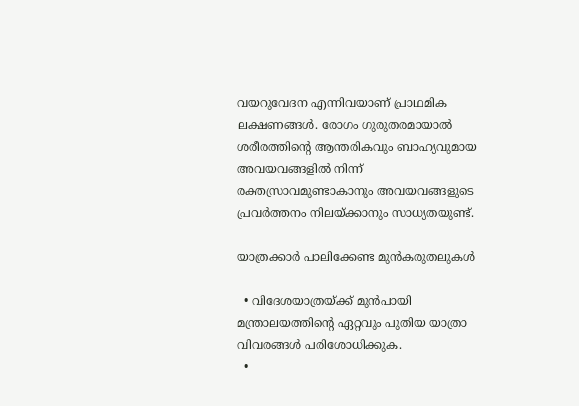വയറുവേദന എന്നിവയാണ് പ്രാഥമിക ലക്ഷണങ്ങൾ. രോഗം ഗുരുതരമായാൽ ശരീരത്തിന്റെ ആന്തരികവും ബാഹ്യവുമായ അവയവങ്ങളിൽ നിന്ന് രക്തസ്രാവമുണ്ടാകാനും അവയവങ്ങളുടെ പ്രവർത്തനം നിലയ്ക്കാനും സാധ്യതയുണ്ട്.

യാത്രക്കാർ പാലിക്കേണ്ട മുൻകരുതലുകൾ

  • വിദേശയാത്രയ്ക്ക് മുൻപായി മന്ത്രാലയത്തിന്‍റെ ഏറ്റവും പുതിയ യാത്രാ വിവരങ്ങൾ പരിശോധിക്കുക.
  •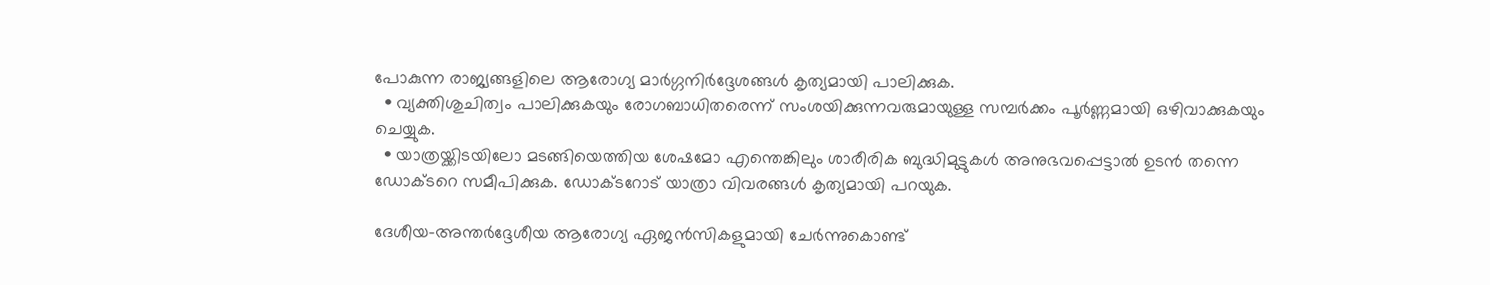പോകുന്ന രാജ്യങ്ങളിലെ ആരോഗ്യ മാർഗ്ഗനിർദ്ദേശങ്ങൾ കൃത്യമായി പാലിക്കുക.
  • വ്യക്തിശുചിത്വം പാലിക്കുകയും രോഗബാധിതരെന്ന് സംശയിക്കുന്നവരുമായുള്ള സമ്പർക്കം പൂർണ്ണമായി ഒഴിവാക്കുകയും ചെയ്യുക.
  • യാത്രയ്ക്കിടയിലോ മടങ്ങിയെത്തിയ ശേഷമോ എന്തെങ്കിലും ശാരീരിക ബുദ്ധിമുട്ടുകൾ അനുഭവപ്പെട്ടാൽ ഉടൻ തന്നെ ഡോക്ടറെ സമീപിക്കുക. ഡോക്ടറോട് യാത്രാ വിവരങ്ങൾ കൃത്യമായി പറയുക.

ദേശീയ-അന്തർദ്ദേശീയ ആരോഗ്യ ഏജൻസികളുമായി ചേർന്നുകൊണ്ട്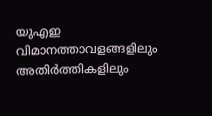യുഎഇ വിമാനത്താവളങ്ങളിലും അതിർത്തികളിലും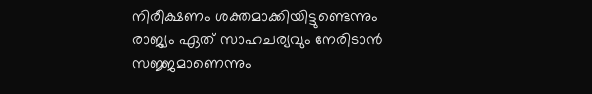നിരീക്ഷണം ശക്തമാക്കിയിട്ടുണ്ടെന്നും രാജ്യം ഏത് സാഹചര്യവും നേരിടാൻ സജ്ജമാണെന്നും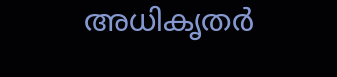അധികൃതർ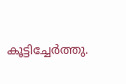കൂട്ടിച്ചേർത്തു.